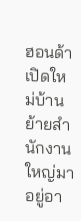ฮอนด้าเปิดใหม่บ้าน ย้ายสำนักงานใหญ่มาอยู่อา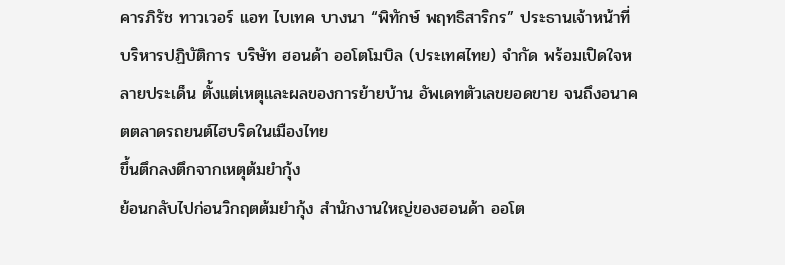คารภิรัช ทาวเวอร์ แอท ไบเทค บางนา “พิทักษ์ พฤทธิสาริกร” ประธานเจ้าหน้าที่บริหารปฏิบัติการ บริษัท ฮอนด้า ออโตโมบิล (ประเทศไทย) จำกัด พร้อมเปิดใจหลายประเด็น ตั้งแต่เหตุและผลของการย้ายบ้าน อัพเดทตัวเลขยอดขาย จนถึงอนาคตตลาดรถยนต์ไฮบริดในเมืองไทย
ขึ้นตึกลงตึกจากเหตุต้มยำกุ้ง
ย้อนกลับไปก่อนวิกฤตต้มยำกุ้ง สำนักงานใหญ่ของฮอนด้า ออโต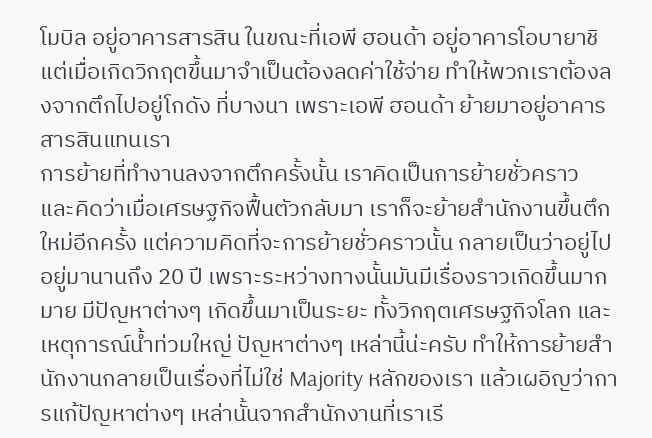โมบิล อยู่อาคารสารสิน ในขณะที่เอพี ฮอนด้า อยู่อาคารโอบายาชิ แต่เมื่อเกิดวิกฤตขึ้นมาจำเป็นต้องลดค่าใช้จ่าย ทำให้พวกเราต้องลงจากตึกไปอยู่โกดัง ที่บางนา เพราะเอพี ฮอนด้า ย้ายมาอยู่อาคารสารสินแทนเรา
การย้ายที่ทำงานลงจากตึกครั้งนั้น เราคิดเป็นการย้ายชั่วคราว และคิดว่าเมื่อเศรษฐกิจฟื้นตัวกลับมา เราก็จะย้ายสำนักงานขึ้นตึกใหม่อีกครั้ง แต่ความคิดที่จะการย้ายชั่วคราวนั้น กลายเป็นว่าอยู่ไปอยู่มานานถึง 20 ปี เพราะระหว่างทางนั้นมันมีเรื่องราวเกิดขึ้นมากมาย มีปัญหาต่างๆ เกิดขึ้นมาเป็นระยะ ทั้งวิกฤตเศรษฐกิจโลก และเหตุการณ์น้ำท่วมใหญ่ ปัญหาต่างๆ เหล่านี้น่ะครับ ทำให้การย้ายสำนักงานกลายเป็นเรื่องที่ไม่ใช่ Majority หลักของเรา แล้วเผอิญว่าการแก้ปัญหาต่างๆ เหล่านั้นจากสำนักงานที่เราเรี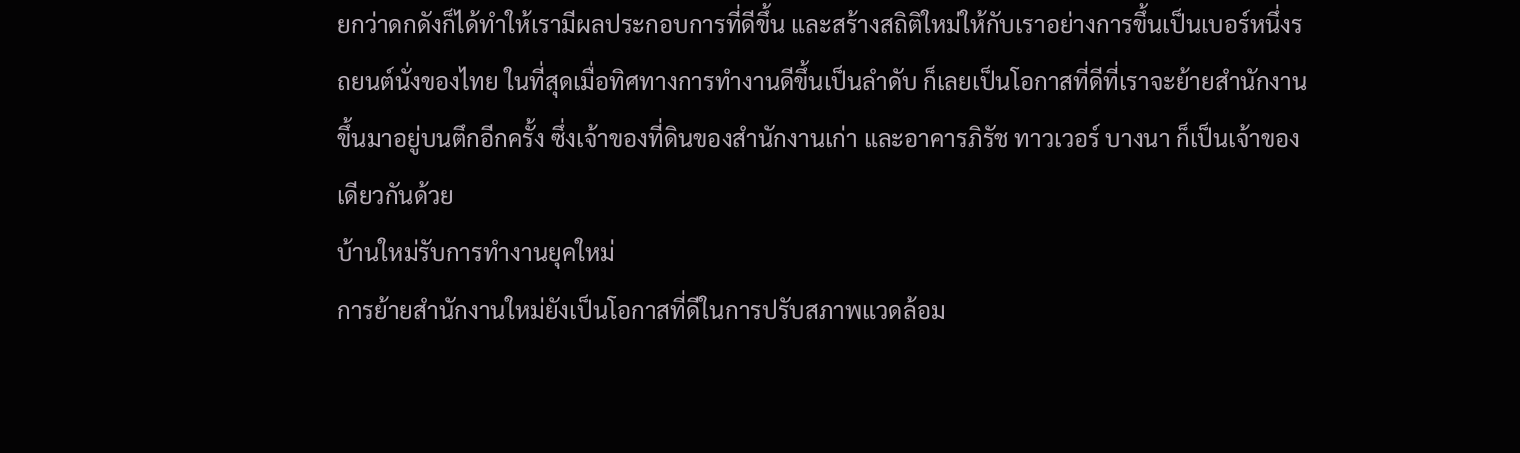ยกว่าดกดังก็ได้ทำให้เรามีผลประกอบการที่ดีขึ้น และสร้างสถิติใหม่ให้กับเราอย่างการขึ้นเป็นเบอร์หนึ่งรถยนต์นั่งของไทย ในที่สุดเมื่อทิศทางการทำงานดีขึ้นเป็นลำดับ ก็เลยเป็นโอกาสที่ดีที่เราจะย้ายสำนักงานขึ้นมาอยู่บนตึกอีกครั้ง ซึ่งเจ้าของที่ดินของสำนักงานเก่า และอาคารภิรัช ทาวเวอร์ บางนา ก็เป็นเจ้าของเดียวกันด้วย
บ้านใหม่รับการทำงานยุคใหม่
การย้ายสำนักงานใหม่ยังเป็นโอกาสที่ดีในการปรับสภาพแวดล้อม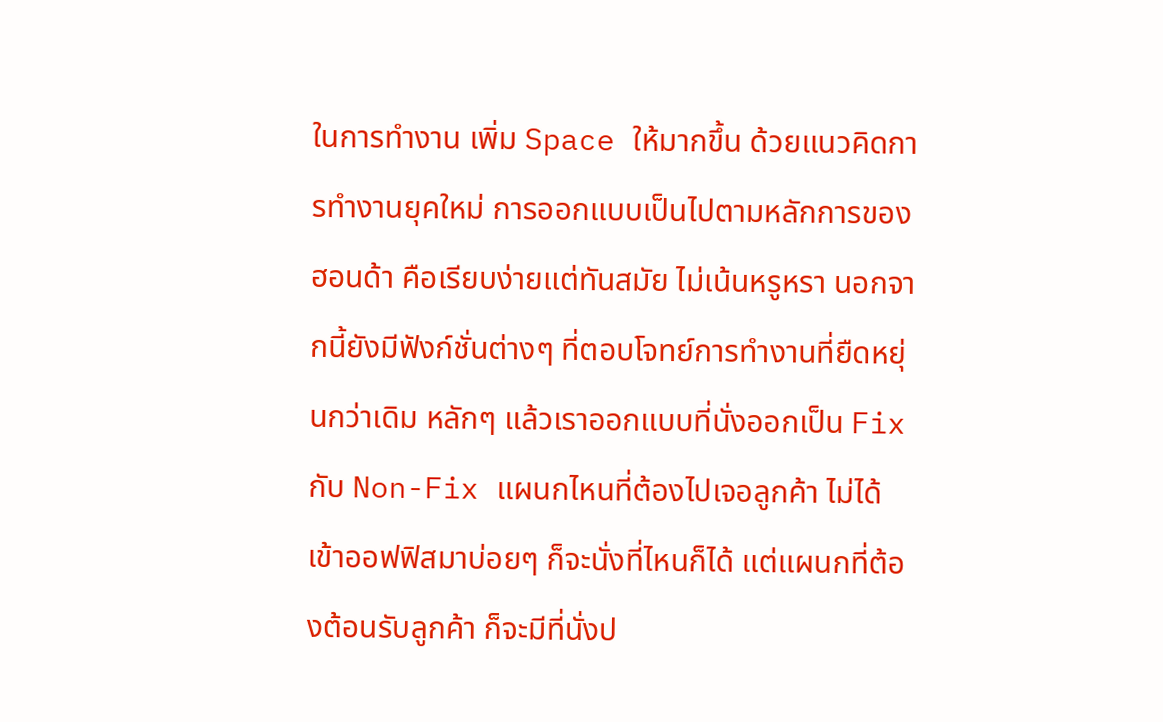ในการทำงาน เพิ่ม Space ให้มากขึ้น ด้วยแนวคิดการทำงานยุคใหม่ การออกแบบเป็นไปตามหลักการของฮอนด้า คือเรียบง่ายแต่ทันสมัย ไม่เน้นหรูหรา นอกจากนี้ยังมีฟังก์ชั่นต่างๆ ที่ตอบโจทย์การทำงานที่ยืดหยุ่นกว่าเดิม หลักๆ แล้วเราออกแบบที่นั่งออกเป็น Fix กับ Non-Fix แผนกไหนที่ต้องไปเจอลูกค้า ไม่ได้เข้าออฟฟิสมาบ่อยๆ ก็จะนั่งที่ไหนก็ได้ แต่แผนกที่ต้องต้อนรับลูกค้า ก็จะมีที่นั่งป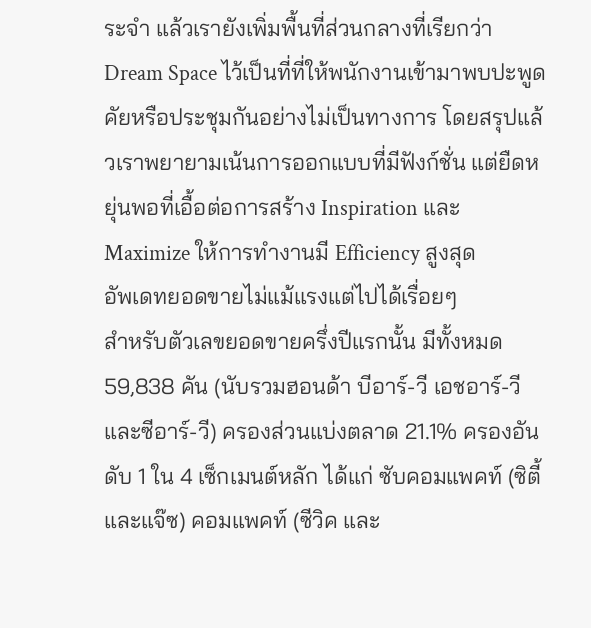ระจำ แล้วเรายังเพิ่มพื้นที่ส่วนกลางที่เรียกว่า Dream Space ไว้เป็นที่ที่ให้พนักงานเข้ามาพบปะพูดคัยหรือประชุมกันอย่างไม่เป็นทางการ โดยสรุปแล้วเราพยายามเน้นการออกแบบที่มีฟังก์ชั่น แต่ยืดหยุ่นพอที่เอื้อต่อการสร้าง Inspiration และ Maximize ให้การทำงานมี Efficiency สูงสุด
อัพเดทยอดขายไม่แม้แรงแต่ไปได้เรื่อยๆ
สำหรับตัวเลขยอดขายครึ่งปีแรกนั้น มีทั้งหมด 59,838 คัน (นับรวมฮอนด้า บีอาร์-วี เอชอาร์-วี และซีอาร์-วี) ครองส่วนแบ่งตลาด 21.1% ครองอันดับ 1 ใน 4 เซ็กเมนต์หลัก ได้แก่ ซับคอมแพคท์ (ซิตี้ และแจ๊ซ) คอมแพคท์ (ซีวิค และ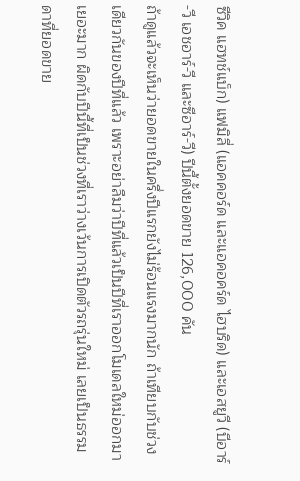ซีวิค แฮทช์แบ็ก) แฟมิลี่ (แอคคอร์ด และแอคอคร์ด ไฮบริด) และเอสยูวี (บีอาร์-วี เอชอาร์-วี และซีอาร์-วี) ปีนี้ตั้งยอดขาย 126,000 คัน
ถ้าดูแล้วจะเห็นว่ายอดขายในครึ่งปีแรกยังไม่ร้อนแรงมากนัก ถ้าเทียบกับช่วงเดียวกันของปีที่แล้ว เพราะอย่าลืมว่าปีที่แล้วเป็นปีที่เราออกโมเดลใหม่ออกมาเยอะมาก ผิดกับปีนี้ที่เป็นช่วงที่เราว่างเว้นการเปิดตัวรถรุ่นใหม่ เลยเป็นธรรมดาที่ยอดขาย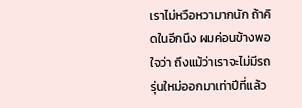เราไม่หวือหวามากนัก ถ้าคิดในอีกนึง ผมค่อนข้างพอใจว่า ถึงแม้ว่าเราจะไม่มีรถรุ่นใหม่ออกมาเท่าปีที่แล้ว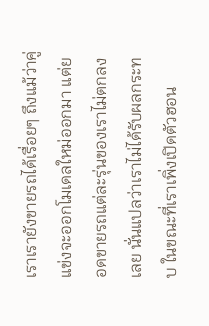เราเรายังขายรถได้เรื่อยๆ ถึงแม้ว่าคู่แข่งจะออกโมเดลใหม่ออกมา แต่ยอดขายรถแต่ละรุ่นของเราไม่ตกลงเลย นั่นแปลว่าเราไม่ได้รับผลกระทบ ในขณะที่เราเพิ่งเปิดตัวฮอน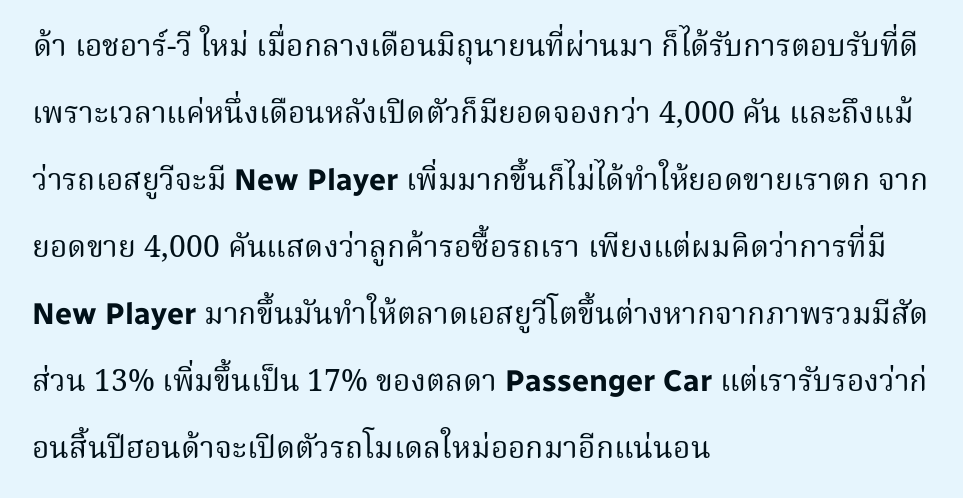ด้า เอชอาร์-วี ใหม่ เมื่อกลางเดือนมิถุนายนที่ผ่านมา ก็ได้รับการตอบรับที่ดี เพราะเวลาแค่หนึ่งเดือนหลังเปิดตัวก็มียอดจองกว่า 4,000 คัน และถึงแม้ว่ารถเอสยูวีจะมี New Player เพิ่มมากขึ้นก็ไม่ได้ทำให้ยอดขายเราตก จากยอดขาย 4,000 คันแสดงว่าลูกค้ารอซื้อรถเรา เพียงแต่ผมคิดว่าการที่มี New Player มากขึ้นมันทำให้ตลาดเอสยูวีโตขึ้นต่างหากจากภาพรวมมีสัดส่วน 13% เพิ่มขึ้นเป็น 17% ของตลดา Passenger Car แต่เรารับรองว่าก่อนสิ้นปีฮอนด้าจะเปิดตัวรถโมเดลใหม่ออกมาอีกแน่นอน